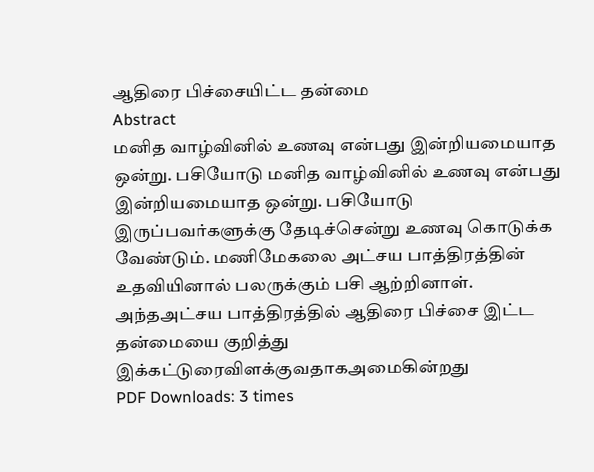ஆதிரை பிச்சையிட்ட தன்மை
Abstract
மனித வாழ்வினில் உணவு என்பது இன்றியமையாத ஒன்று. பசியோடு மனித வாழ்வினில் உணவு என்பது இன்றியமையாத ஒன்று. பசியோடு இருப்பவர்களுக்கு தேடிச்சென்று உணவு கொடுக்க வேண்டும். மணிமேகலை அட்சய பாத்திரத்தின் உதவியினால் பலருக்கும் பசி ஆற்றினாள். அந்தஅட்சய பாத்திரத்தில் ஆதிரை பிச்சை இட்ட தன்மையை குறித்து இக்கட்டுரைவிளக்குவதாகஅமைகின்றது
PDF Downloads: 3 times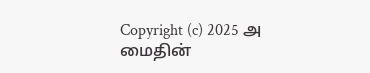Copyright (c) 2025 அ மைதின்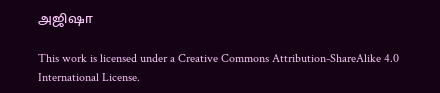அஜிஷா

This work is licensed under a Creative Commons Attribution-ShareAlike 4.0 International License.